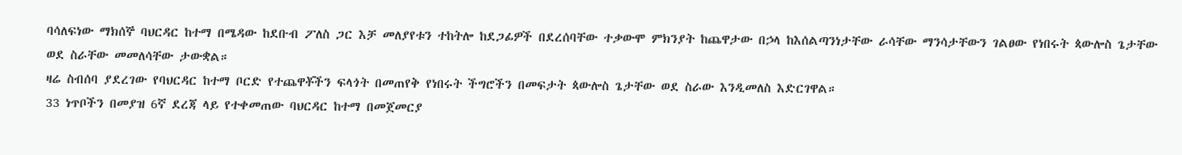ባሳለፍነው ማክሰኞ ባህርዳር ከተማ በሜዳው ከደቡብ ፖለስ ጋር እቻ መለያየቱን ተከትሎ ከደጋፊዎች በደረሰባቸው ተቃውሞ ምክንያት ከጨዋታው በኃላ ከእሰልጣንነታቸው ራሳቸው ማንሳታቸውን ገልፀው የነበሩት ጳውሎስ ጌታቸው ወደ ስራቸው መመለሳቸው ታውቋል።
ዛሬ ስብሰባ ያደረገው የባህርዳር ከተማ ቦርድ የተጨዋቾችን ፍላጎት በመጠየቅ የነበሩት ችግሮችን በመፍታት ጳውሎስ ጌታቸው ወደ ስራው እንዲመለስ እድርገዋል።
33 ነጥቦችን በመያዝ 6ኛ ደረጃ ላይ የተቀመጠው ባህርዳር ከተማ በመጀመርያ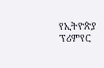የኢትዮጵያ ፕሪምየር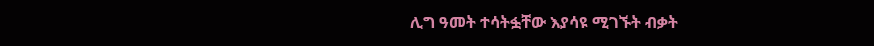ሊግ ዓመት ተሳትፏቸው እያሳዩ ሚገኙት ብቃት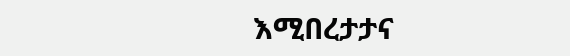እሚበረታታና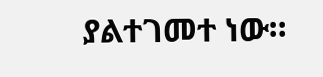ያልተገመተ ነው።